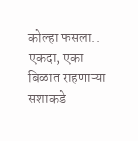कोल्हा फसला..
एकदा, एका बिळात राहणाऱ्या सशाकडे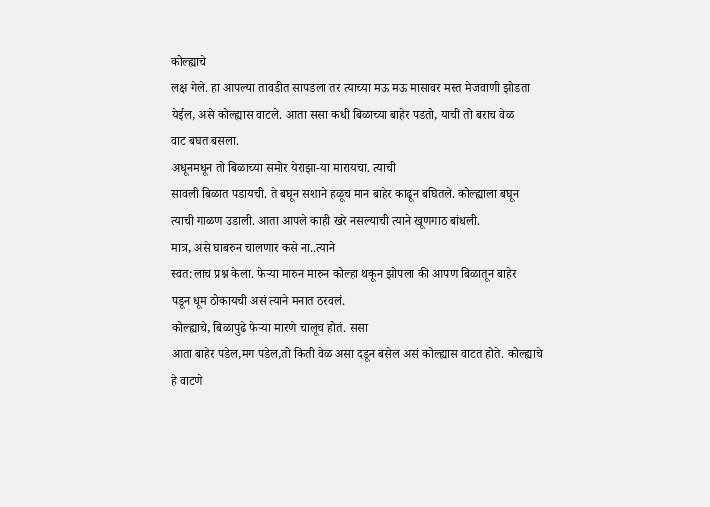कोल्ह्याचे
लक्ष गेले. हा आपल्या तावडीत सापडला तर त्याच्या मऊ मऊ मासावर मस्त मेजवाणी झोडता
येईल, असे कोल्ह्यास वाटले. आता ससा कधी बिळाच्या बाहेर पडतो, याची तो बराच वेळ
वाट बघत बसला.
अधूनमधून तो बिळाच्या समोर येराझा-या मारायचा. त्याची
सावली बिळात पडायची. ते बघून सशाने हळूच मान बाहेर काढून बघितले. कोल्ह्याला बघून
त्याची गाळण उडाली. आता आपले काही खरे नसल्याची त्याने खूणगाठ बांधली.
मात्र, असे घाबरुन चालणार कसे ना..त्याने
स्वत:लाच प्रश्न केला. फेऱ्या मारुन मारुन कोल्हा थकून झोपला की आपण बिळातून बाहेर
पडून धूम ठोकायची असं त्याने मनात ठरवलं.
कोल्ह्याचे, बिळापुढे फेऱ्या मारणे चालूच होतं. ससा
आता बाहेर पडेल,मग पडेल,तो किती वेळ असा दडून बसेल असं कोल्ह्यास वाटत होते. कोल्ह्याचे
हे वाटणे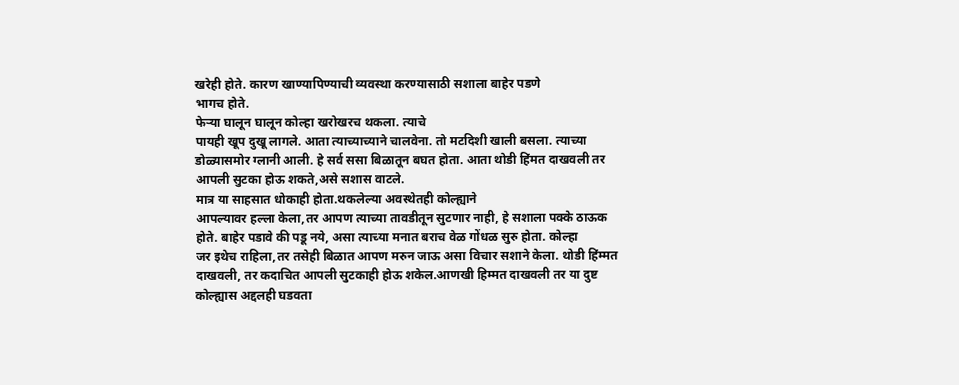खरेही होते. कारण खाण्यापिण्याची व्यवस्था करण्यासाठी सशाला बाहेर पडणे
भागच होते.
फेऱ्या घालून घालून कोल्हा खरोखरच थकला. त्याचे
पायही खूप दुखू लागले. आता त्याच्याच्याने चालवेना. तो मटदिशी खाली बसला. त्याच्या
डोळ्यासमोर ग्लानी आली. हे सर्व ससा बिळातून बघत होता. आता थोडी हिंमत दाखवली तर
आपली सुटका होऊ शकते,असे सशास वाटले.
मात्र या साहसात धोकाही होता.थकलेल्या अवस्थेतही कोल्ह्याने
आपल्यावर हल्ला केला,तर आपण त्याच्या तावडीतून सुटणार नाही, हे सशाला पक्के ठाऊक
होते. बाहेर पडावे की पडू नये, असा त्याच्या मनात बराच वेळ गोंधळ सुरु होता. कोल्हा
जर इथेच राहिला,तर तसेही बिळात आपण मरुन जाऊ असा विचार सशाने केला. थोडी हिंम्मत
दाखवली, तर कदाचित आपली सुटकाही होऊ शकेल.आणखी हिम्मत दाखवली तर या दुष्ट
कोल्ह्यास अद्दलही घडवता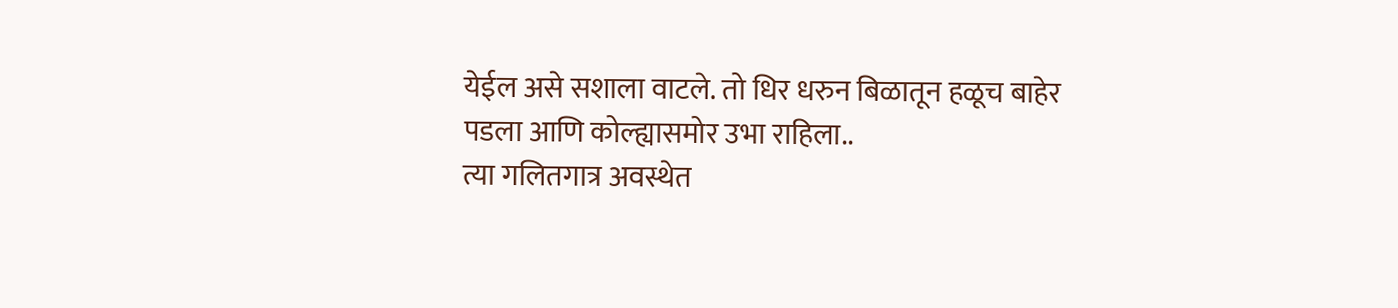येईल असे सशाला वाटले. तो धिर धरुन बिळातून हळूच बाहेर
पडला आणि कोल्ह्यासमोर उभा राहिला..
त्या गलितगात्र अवस्थेत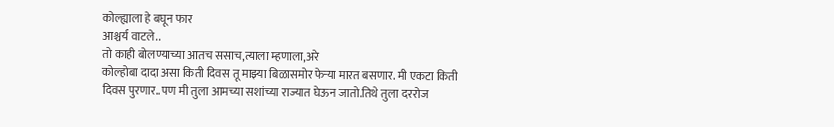कोल्ह्याला हे बघून फार
आश्चर्य वाटले..
तो काही बोलण्याच्या आतच ससाच,त्याला म्हणाला,अरे
कोल्होबा दादा असा किती दिवस तू माझ्या बिळासमोर फेऱ्या मारत बसणार. मी एकटा किती
दिवस पुरणार..पण मी तुला आमच्या सशांच्या राज्यात घेऊन जातो.तिथे तुला दररोज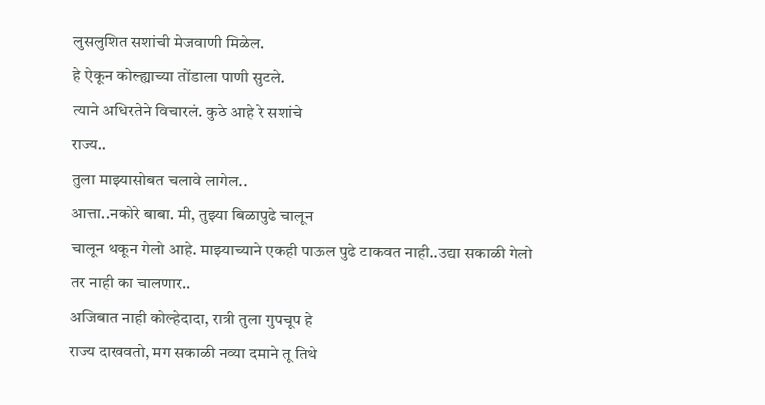लुसलुशित सशांची मेजवाणी मिळेल.
हे ऐकून कोल्ह्याच्या तोंडाला पाणी सुटले.
त्याने अधिरतेने विचारलं. कुठे आहे रे सशांचे
राज्य..
तुला माझ्यासोबत चलावे लागेल..
आत्ता..नकोरे बाबा. मी, तुझ्या बिळापुढे चालून
चालून थकून गेलो आहे. माझ्याच्याने एकही पाऊल पुढे टाकवत नाही..उद्या सकाळी गेलो
तर नाही का चालणार..
अजिबात नाही कोल्हेदादा, रात्री तुला गुपचूप हे
राज्य दाखवतो, मग सकाळी नव्या दमाने तू तिथे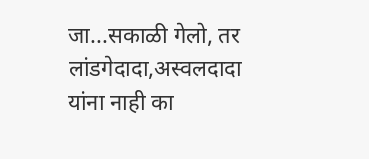जा...सकाळी गेलो, तर लांडगेदादा,अस्वलदादा
यांना नाही का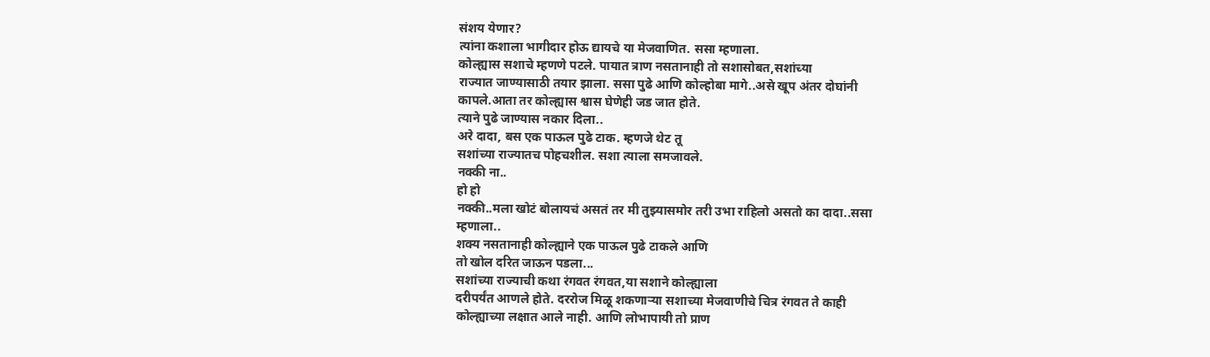संशय येणार?
त्यांना कशाला भागीदार होऊ द्यायचे या मेजवाणित. ससा म्हणाला.
कोल्ह्यास सशाचे म्हणणे पटले. पायात त्राण नसतानाही तो सशासोबत,सशांच्या
राज्यात जाण्यासाठी तयार झाला. ससा पुढे आणि कोल्होबा मागे..असे खूप अंतर दोघांनी
कापले.आता तर कोल्ह्यास श्वास घेणेही जड जात होते.
त्याने पुढे जाण्यास नकार दिला..
अरे दादा, बस एक पाऊल पुढे टाक. म्हणजे थेट तू
सशांच्या राज्यातच पोहचशील. सशा त्याला समजावले.
नक्की ना..
हो हो
नक्की..मला खोटं बोलायचं असतं तर मी तुझ्यासमोर तरी उभा राहिलो असतो का दादा..ससा
म्हणाला..
शक्य नसतानाही कोल्ह्याने एक पाऊल पुढे टाकले आणि
तो खोल दरित जाऊन पडला...
सशांच्या राज्याची कथा रंगवत रंगवत,या सशाने कोल्ह्याला
दरीपर्यंत आणले होते. दररोज मिळू शकणाऱ्या सशाच्या मेजवाणीचे चित्र रंगवत ते काही
कोल्ह्याच्या लक्षात आले नाही. आणि लोभापायी तो प्राण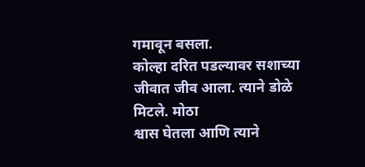गमावून बसला.
कोल्हा दरित पडल्यावर सशाच्या जीवात जीव आला. त्याने डोळे मिटले. मोठा
श्वास घेतला आणि त्याने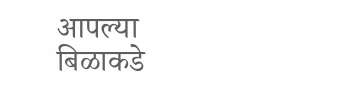आपल्या बिळाकडे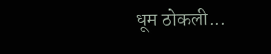धूम ठोकली...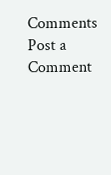Comments
Post a Comment